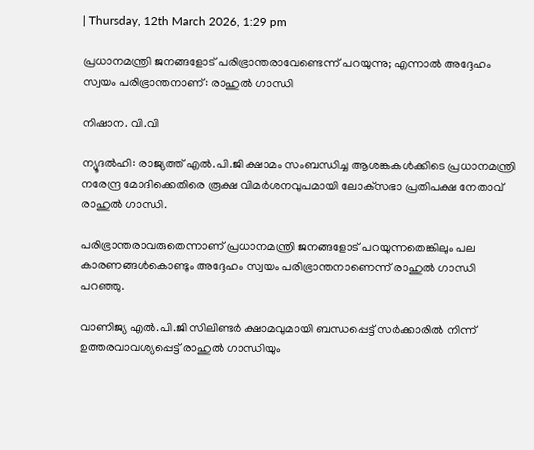| Thursday, 12th March 2026, 1:29 pm

പ്രധാനമന്ത്രി ജനങ്ങളോട് പരിഭ്രാന്തരാവേണ്ടെന്ന് പറയുന്നു; എന്നാല്‍ അദ്ദേഹം സ്വയം പരിഭ്രാന്തനാണ്: രാഹുല്‍ ഗാന്ധി

നിഷാന. വി.വി

ന്യൂദല്‍ഹി: രാജ്യത്ത് എല്‍.പി.ജി ക്ഷാമം സംബന്ധിച്ച ആശങ്കകള്‍ക്കിടെ പ്രധാനമന്ത്രി നരേന്ദ്ര മോദിക്കെതിരെ രൂക്ഷ വിമര്‍ശനവുപമായി ലോക്‌സഭാ പ്രതിപക്ഷ നേതാവ് രാഹുല്‍ ഗാന്ധി.

പരിഭ്രാന്തരാവരുതെന്നാണ് പ്രധാനമന്ത്രി ജനങ്ങളോട് പറയുന്നതെങ്കിലും പല കാരണങ്ങള്‍കൊണ്ടും അദ്ദേഹം സ്വയം പരിഭ്രാന്തനാണെന്ന് രാഹുല്‍ ഗാന്ധി പറഞ്ഞു.

വാണിജ്യ എല്‍.പി.ജി സിലിണ്ടര്‍ ക്ഷാമവുമായി ബന്ധപ്പെട്ട് സര്‍ക്കാരില്‍ നിന്ന് ഉത്തരവാവശ്യപ്പെട്ട് രാഹുല്‍ ഗാന്ധിയും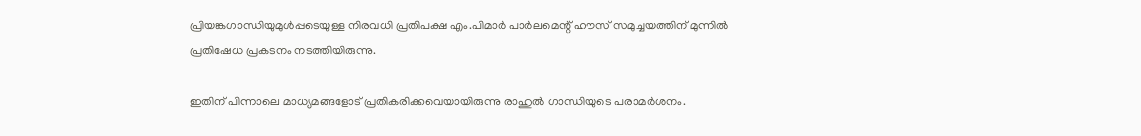പ്രിയങ്കഗാന്ധിയുമുള്‍പ്പടെയുള്ള നിരവധി പ്രതിപക്ഷ എം.പിമാര്‍ പാര്‍ലമെന്റ് ഹൗസ് സമുച്ചയത്തിന് മുന്നില്‍ പ്രതിഷേധ പ്രകടനം നടത്തിയിരുന്നു.

ഇതിന് പിന്നാലെ മാധ്യമങ്ങളോട് പ്രതികരിക്കവെയായിരുന്നു രാഹുല്‍ ഗാന്ധിയുടെ പരാമര്‍ശനം.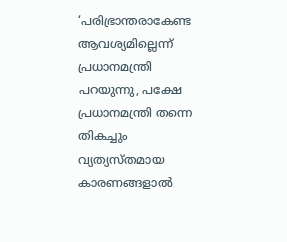‘പരിഭ്രാന്തരാകേണ്ട ആവശ്യമില്ലെന്ന് പ്രധാനമന്ത്രി പറയുന്നു, പക്ഷേ പ്രധാനമന്ത്രി തന്നെ തികച്ചും വ്യത്യസ്തമായ കാരണങ്ങളാല്‍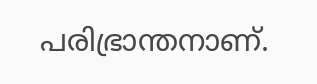പരിഭ്രാന്തനാണ്.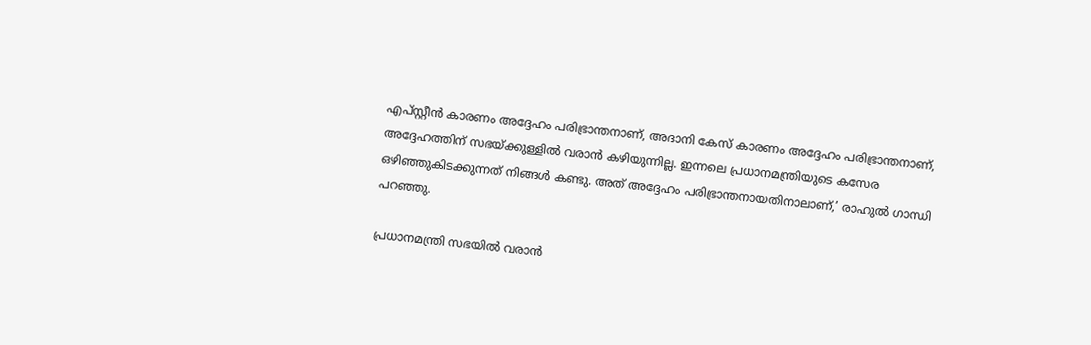എപ്സ്റ്റീന്‍ കാരണം അദ്ദേഹം പരിഭ്രാന്തനാണ്, അദാനി കേസ് കാരണം അദ്ദേഹം പരിഭ്രാന്തനാണ്, അദ്ദേഹത്തിന് സഭയ്ക്കുള്ളില്‍ വരാന്‍ കഴിയുന്നില്ല. ഇന്നലെ പ്രധാനമന്ത്രിയുടെ കസേര ഒഴിഞ്ഞുകിടക്കുന്നത് നിങ്ങള്‍ കണ്ടു. അത് അദ്ദേഹം പരിഭ്രാന്തനായതിനാലാണ്,’ രാഹുല്‍ ഗാന്ധി പറഞ്ഞു.

പ്രധാനമന്ത്രി സഭയില്‍ വരാന്‍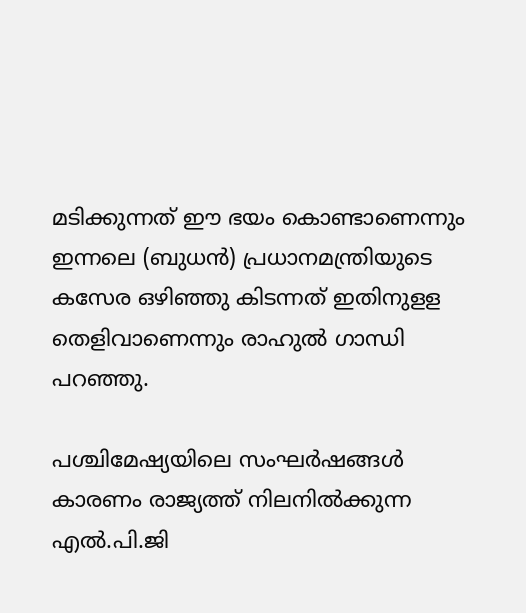മടിക്കുന്നത് ഈ ഭയം കൊണ്ടാണെന്നും ഇന്നലെ (ബുധന്‍) പ്രധാനമന്ത്രിയുടെ കസേര ഒഴിഞ്ഞു കിടന്നത് ഇതിനുളള തെളിവാണെന്നും രാഹുല്‍ ഗാന്ധി പറഞ്ഞു.

പശ്ചിമേഷ്യയിലെ സംഘര്‍ഷങ്ങള്‍ കാരണം രാജ്യത്ത് നിലനില്‍ക്കുന്ന എല്‍.പി.ജി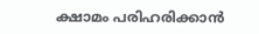ക്ഷാമം പരിഹരിക്കാന്‍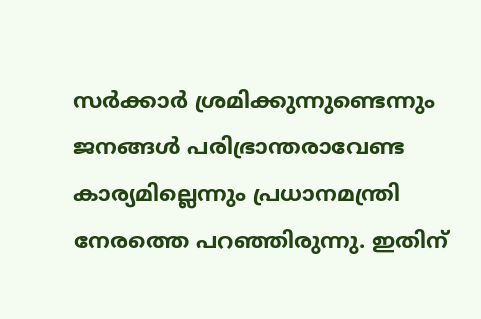സര്‍ക്കാര്‍ ശ്രമിക്കുന്നുണ്ടെന്നും ജനങ്ങള്‍ പരിഭ്രാന്തരാവേണ്ട കാര്യമില്ലെന്നും പ്രധാനമന്ത്രി നേരത്തെ പറഞ്ഞിരുന്നു. ഇതിന്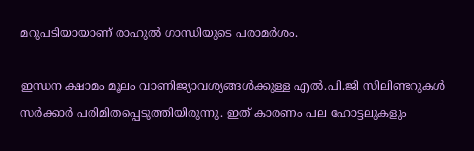മറുപടിയായാണ് രാഹുല്‍ ഗാന്ധിയുടെ പരാമര്‍ശം.

ഇന്ധന ക്ഷാമം മൂലം വാണിജ്യാവശ്യങ്ങള്‍ക്കുള്ള എല്‍.പി.ജി സിലിണ്ടറുകള്‍ സര്‍ക്കാര്‍ പരിമിതപ്പെടുത്തിയിരുന്നു. ഇത് കാരണം പല ഹോട്ടലുകളും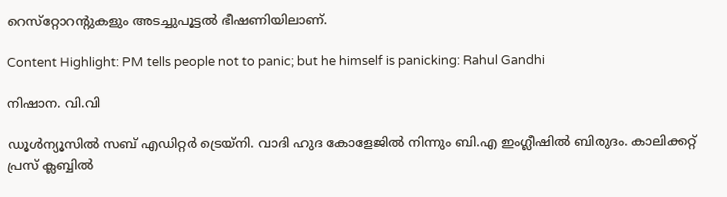റെസ്‌റ്റോറന്റുകളും അടച്ചുപൂട്ടല്‍ ഭീഷണിയിലാണ്.

Content Highlight: PM tells people not to panic; but he himself is panicking: Rahul Gandhi

നിഷാന. വി.വി

ഡൂള്‍ന്യൂസില്‍ സബ് എഡിറ്റര്‍ ട്രെയ്‌നി. വാദി ഹുദ കോളേജില്‍ നിന്നും ബി.എ ഇംഗ്ലീഷില്‍ ബിരുദം. കാലിക്കറ്റ് പ്രസ് ക്ലബ്ബില്‍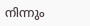നിന്നും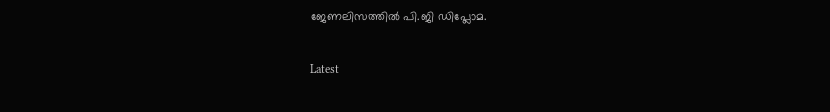ജേണലിസത്തില്‍ പി.ജി ഡിപ്ലോമ.

Latest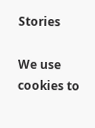Stories

We use cookies to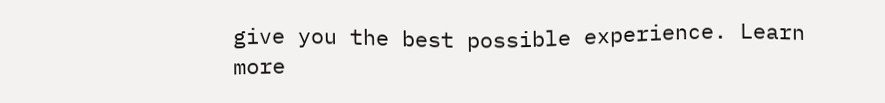give you the best possible experience. Learn more